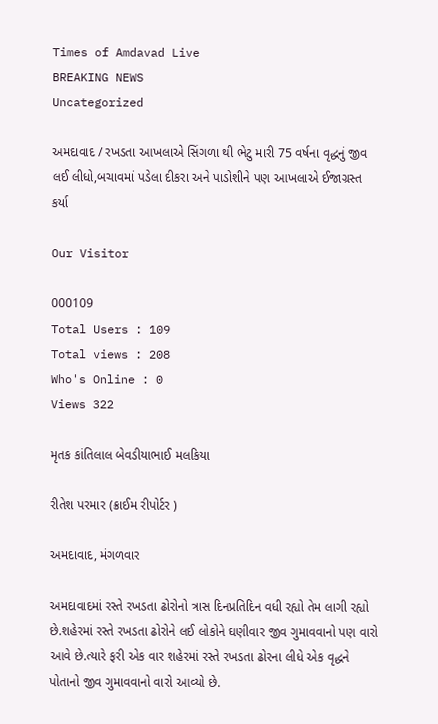Times of Amdavad Live
BREAKING NEWS
Uncategorized

અમદાવાદ / રખડતા આખલાએ સિંગળા થી ભેટુ મારી 75 વર્ષના વૃદ્ધનું જીવ લઈ લીધો,બચાવમાં પડેલા દીકરા અને પાડોશીને પણ આખલાએ ઈજાગ્રસ્ત કર્યા

Our Visitor

000109
Total Users : 109
Total views : 208
Who's Online : 0
Views 322

મૃતક કાંતિલાલ બેવડીયાભાઈ મલકિયા

રીતેશ પરમાર (ક્રાઈમ રીપોર્ટર )

અમદાવાદ, મંગળવાર

અમદાવાદમાં રસ્તે રખડતા ઢોરોનો ત્રાસ દિનપ્રતિદિન વધી રહ્યો તેમ લાગી રહ્યો છે.શહેરમાં રસ્તે રખડતા ઢોરોને લઈ લોકોને ઘણીવાર જીવ ગુમાવવાનો પણ વારો આવે છે.ત્યારે ફરી એક વાર શહેરમાં રસ્તે રખડતા ઢોરના લીધે એક વૃદ્ધને પોતાનો જીવ ગુમાવવાનો વારો આવ્યો છે.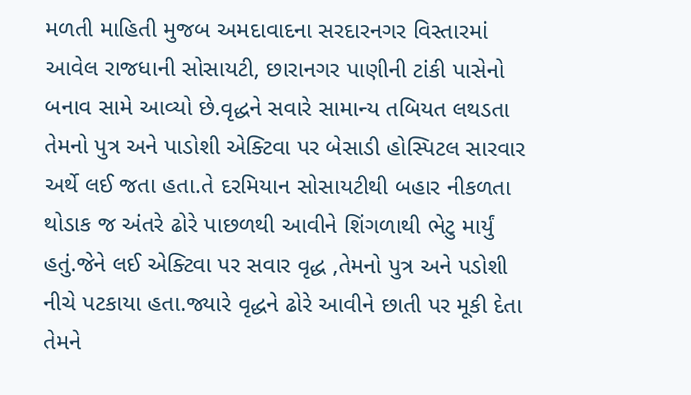મળતી માહિતી મુજબ અમદાવાદના સરદારનગર વિસ્તારમાં આવેલ રાજધાની સોસાયટી, છારાનગર પાણીની ટાંકી પાસેનો બનાવ સામે આવ્યો છે.વૃદ્ધને સવારે સામાન્ય તબિયત લથડતા તેમનો પુત્ર અને પાડોશી એક્ટિવા પર બેસાડી હોસ્પિટલ સારવાર અર્થે લઈ જતા હતા.તે દરમિયાન સોસાયટીથી બહાર નીકળતા થોડાક જ અંતરે ઢોરે પાછળથી આવીને શિંગળાથી ભેટુ માર્યું હતું.જેને લઈ એક્ટિવા પર સવાર વૃદ્ધ ,તેમનો પુત્ર અને પડોશી નીચે પટકાયા હતા.જ્યારે વૃદ્ધને ઢોરે આવીને છાતી પર મૂકી દેતા તેમને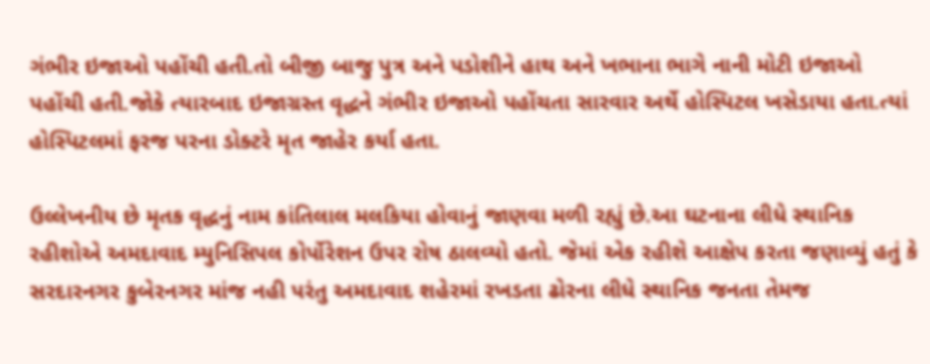ગંભીર ઇજાઓ પહોંચી હતી.તો બીજી બાજુ પુત્ર અને પડોશીને હાથ અને ખભાના ભાગે નાની મોટી ઇજાઓ પહોંચી હતી.જોકે ત્યારબાદ ઇજાગ્રસ્ત વૃદ્ધને ગંભીર ઇજાઓ પહોંચતા સારવાર અર્થે હોસ્પિટલ ખસેડાયા હતા.ત્યાં હોસ્પિટલમાં ફરજ પરના ડોક્ટરે મૃત જાહેર કર્યા હતા.

ઉલ્લેખનીય છે મૃતક વૃદ્ધનું નામ કાંતિલાલ મલકિયા હોવાનું જાણવા મળી રહ્યું છે.આ ઘટનાના લીધે સ્થાનિક રહીશોએ અમદાવાદ મ્યુનિસિપલ કોર્પોરેશન ઉપર રોષ ઠાલવ્યો હતો. જેમાં એક રહીશે આક્ષેપ કરતા જણાવ્યું હતું કે સરદારનગર કુબેરનગર માંજ નહી પરંતુ અમદાવાદ શહેરમાં રખડતા ઢોરના લીધે સ્થાનિક જનતા તેમજ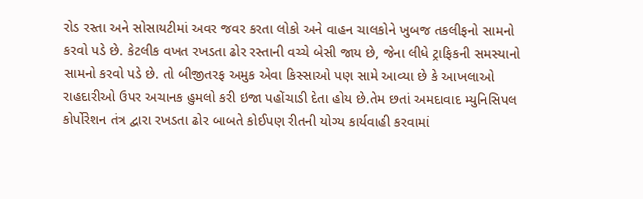રોડ રસ્તા અને સોસાયટીમાં અવર જવર કરતા લોકો અને વાહન ચાલકોને ખુબજ તકલીફનો સામનો કરવો પડે છે. કેટલીક વખત રખડતા ઢોર રસ્તાની વચ્ચે બેસી જાય છે, જેના લીધે ટ્રાફિકની સમસ્યાનો સામનો કરવો પડે છે. તો બીજીતરફ અમુક એવા કિસ્સાઓ પણ સામે આવ્યા છે કે આખલાઓ રાહદારીઓ ઉપર અચાનક હુમલો કરી ઇજા પહોંચાડી દેતા હોય છે.તેમ છતાં અમદાવાદ મ્યુનિસિપલ કોર્પોરેશન તંત્ર દ્વારા રખડતા ઢોર બાબતે કોઈપણ રીતની યોગ્ય કાર્યવાહી કરવામાં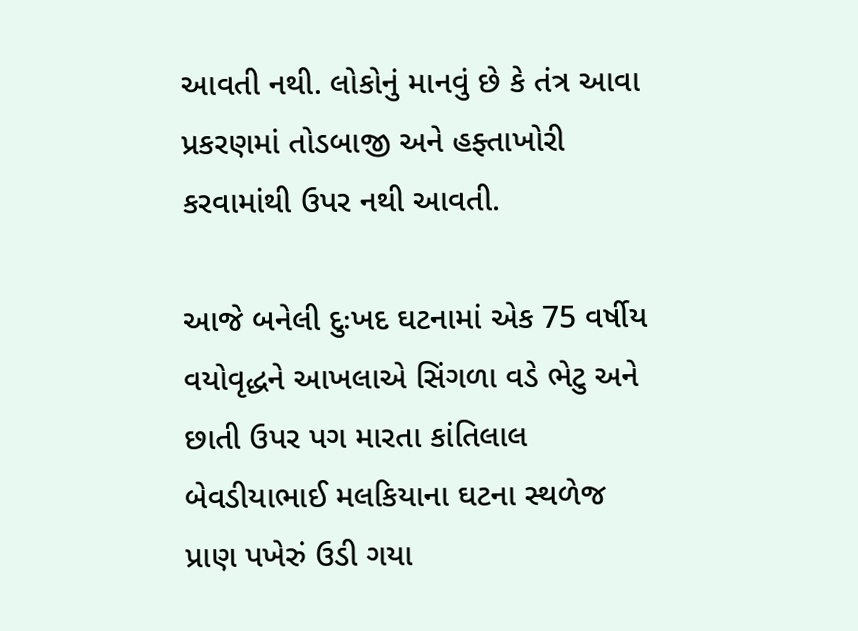આવતી નથી. લોકોનું માનવું છે કે તંત્ર આવા પ્રકરણમાં તોડબાજી અને હફ્તાખોરી કરવામાંથી ઉપર નથી આવતી.

આજે બનેલી દુઃખદ ઘટનામાં એક 75 વર્ષીય વયોવૃદ્ધને આખલાએ સિંગળા વડે ભેટુ અને છાતી ઉપર પગ મારતા કાંતિલાલ બેવડીયાભાઈ મલકિયાના ઘટના સ્થળેજ પ્રાણ પખેરું ઉડી ગયા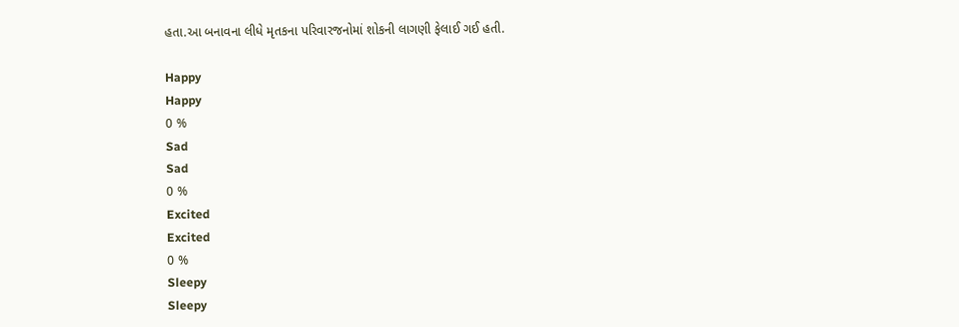હતા.આ બનાવના લીધે મૃતકના પરિવારજનોમાં શોકની લાગણી ફેલાઈ ગઈ હતી.

Happy
Happy
0 %
Sad
Sad
0 %
Excited
Excited
0 %
Sleepy
Sleepy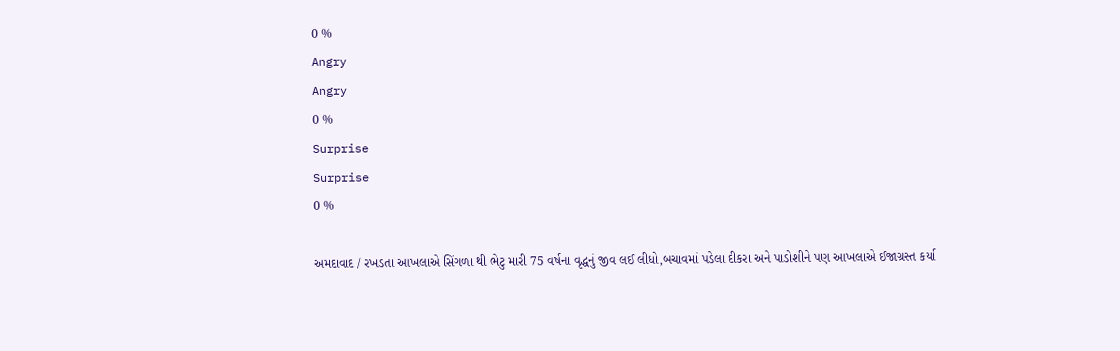0 %
Angry
Angry
0 %
Surprise
Surprise
0 %

અમદાવાદ / રખડતા આખલાએ સિંગળા થી ભેટુ મારી 75 વર્ષના વૃદ્ધનું જીવ લઈ લીધો,બચાવમાં પડેલા દીકરા અને પાડોશીને પણ આખલાએ ઈજાગ્રસ્ત કર્યા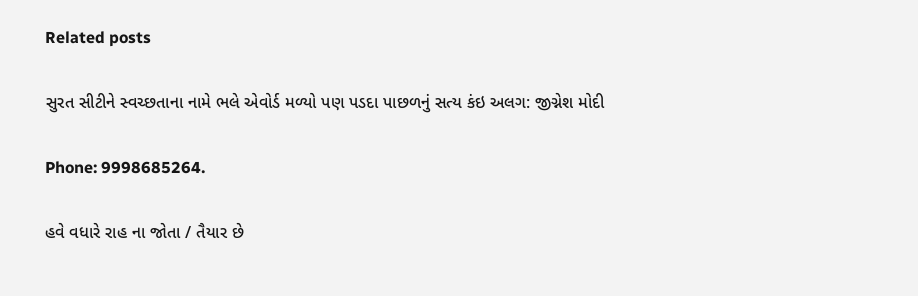Related posts

સુરત સીટીને સ્વચ્છતાના નામે ભલે એવોર્ડ મળ્યો પણ પડદા પાછળનું સત્ય કંઇ અલગ: જીગ્નેશ મોદી

Phone: 9998685264.

હવે વધારે રાહ ના જોતા / તૈયાર છે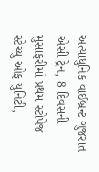અત્યાધુનિક વાઈબ્રન્ટ ગુજરાત એસી ટ્રેન, 8 દિવસની મુસાફરીમાં પ્રથમ સ્ટોપેજ સ્ટેચ્યુ ઓફ યુનિટી,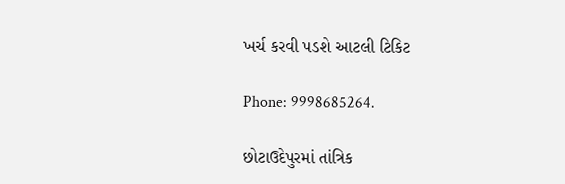ખર્ચ કરવી પડશે આટલી ટિકિટ

Phone: 9998685264.

છોટાઉદેપુરમાં તાંત્રિક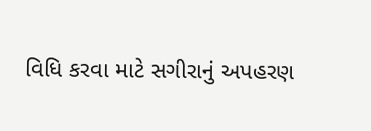વિધિ કરવા માટે સગીરાનું અપહરણ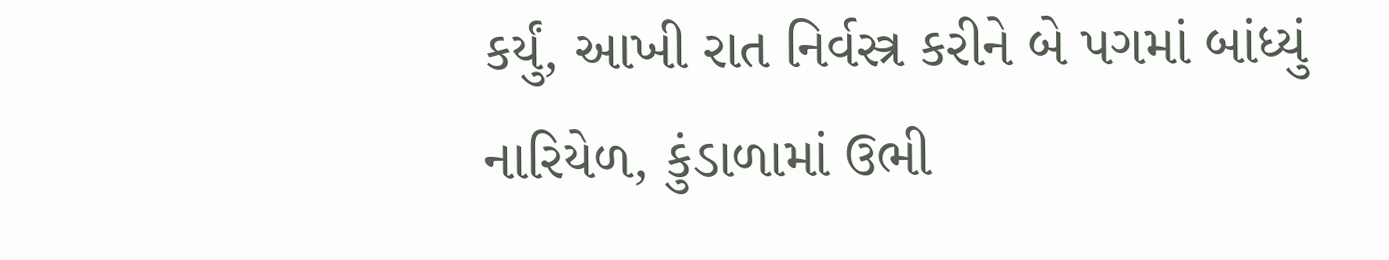કર્યું, આખી રાત નિર્વસ્ત્ર કરીને બે પગમાં બાંધ્યું નારિયેળ, કુંડાળામાં ઉભી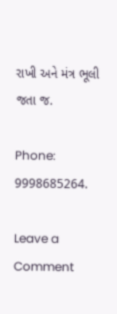રાખી અને મંત્ર ભૂલી જતા જ.

Phone: 9998685264.

Leave a Comment